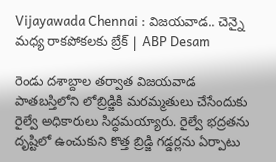Vijayawada Chennai : విజ‌య‌వాడ.. చెన్నై మధ్య రాక‌పోక‌ల‌కు బ్రేక్ | ABP Desam

రెండు దశాబ్దాల తర్వాత విజ‌య‌వాడ పాత‌బ‌స్తిలోని లోబ్రిడ్జికి మరమ్మతులు చేసేందుకు రైల్వే అధికారులు సిద్ధమయ్యారు. రైల్వే భద్రతను దృష్టిలో ఉంచుకుని కొత్త బ్రిడ్జి గడ్డర్లను ఏర్పాటు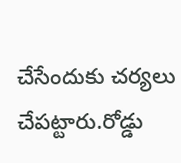చేసేందుకు చ‌ర్య‌లు చేప‌ట్టారు.రోడ్డు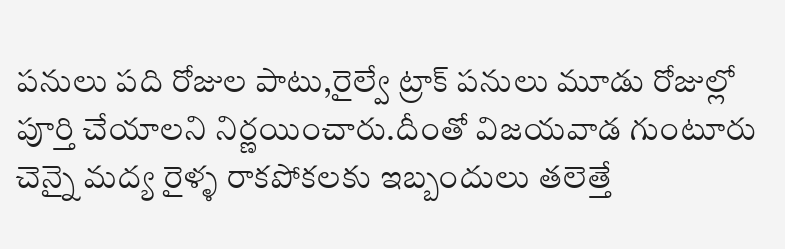ప‌నులు పది రోజుల పాటు,రైల్వే ట్రాక్ ప‌నులు మూడు రోజుల్లో పూర్తి చేయాల‌ని నిర్ణ‌యించారు.దీంతో విజ‌య‌వాడ గుంటూరు చెన్నై మ‌ద్య రైళ్ళ రాక‌పోక‌ల‌కు ఇబ్బందులు త‌లెత్తే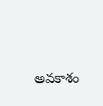అవ‌కాశం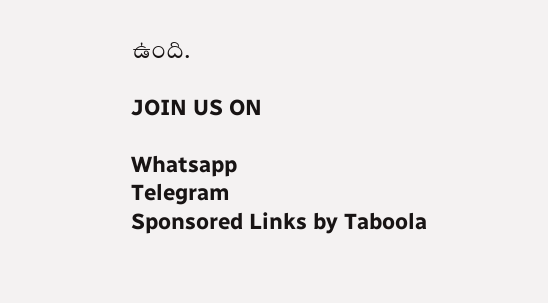ఉంది.

JOIN US ON

Whatsapp
Telegram
Sponsored Links by Taboola